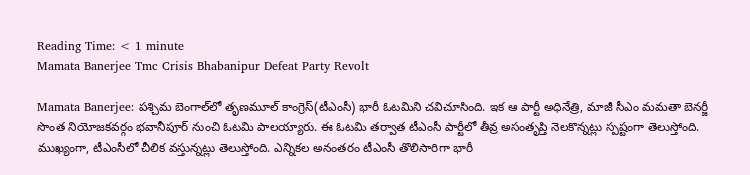Reading Time: < 1 minute
Mamata Banerjee Tmc Crisis Bhabanipur Defeat Party Revolt

Mamata Banerjee: పశ్చిమ బెంగాల్‌లో తృణమూల్ కాంగ్రెస్(టీఎంసీ) భారీ ఓటమిని చవిచూసింది. ఇక ఆ పార్టీ అధినేత్రి, మాజీ సీఎం మమతా బెనర్జీ సొంత నియోజకవర్గం భవానీపూర్ నుంచి ఓటమి పాలయ్యారు. ఈ ఓటమి తర్వాత టీఎంసీ పార్టీలో తీవ్ర అసంతృప్తి నెలకొన్నట్లు స్పష్టంగా తెలుస్తోంది. ముఖ్యంగా, టీఎంసీలో చీలిక వస్తున్నట్లు తెలుస్తోంది. ఎన్నికల అనంతరం టీఎంసీ తొలిసారిగా భారీ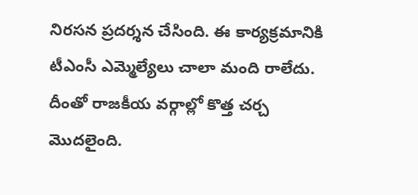నిరసన ప్రదర్శన చేసింది. ఈ కార్యక్రమానికి టీఎంసీ ఎమ్మెల్యేలు చాలా మంది రాలేదు. దీంతో రాజకీయ వర్గాల్లో కొత్త చర్చ మొదలైంది.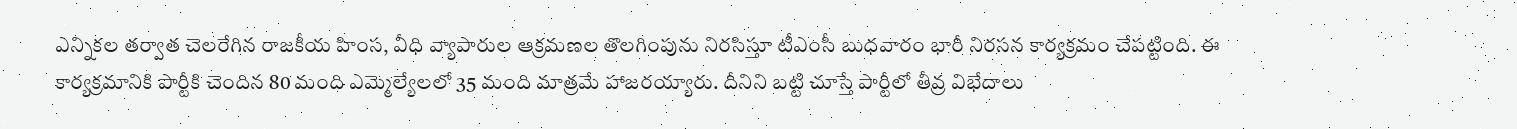ఎన్నికల తర్వాత చెలరేగిన రాజకీయ హింస, వీధి వ్యాపారుల ఆక్రమణల తొలగింపును నిరసిస్తూ టీఎంసీ బుధవారం భారీ నిరసన కార్యక్రమం చేపట్టింది. ఈ కార్యక్రమానికి పార్టీకి చెందిన 80 మంది ఎమ్మెల్యేలలో 35 మంది మాత్రమే హాజరయ్యారు. దీనిని బట్టి చూస్తే పార్టీలో తీవ్ర విభేదాలు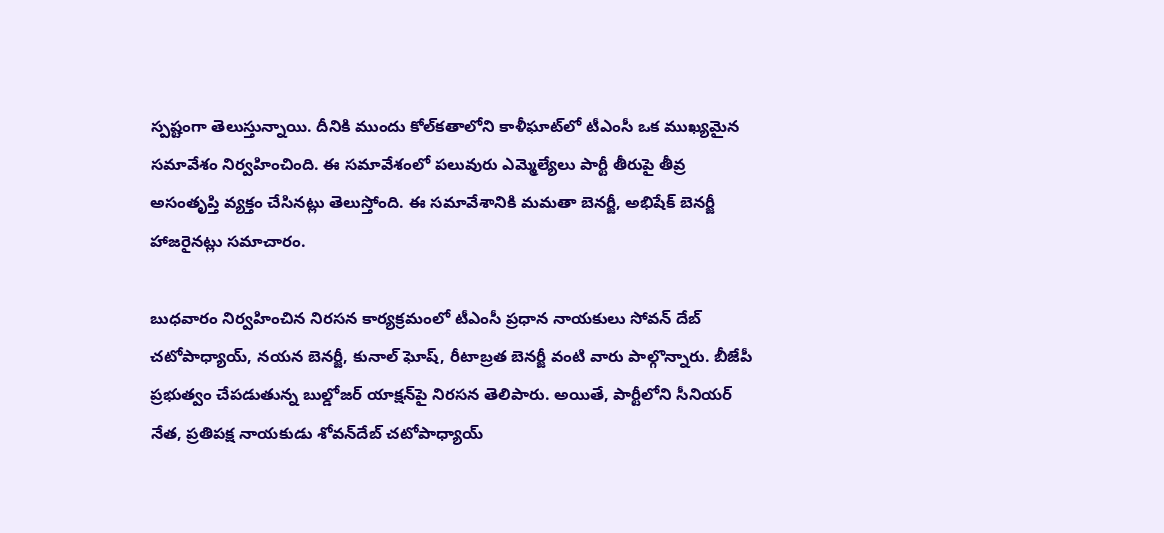స్పష్టంగా తెలుస్తున్నాయి. దీనికి ముందు కోల్‌కతాలోని కాళీ‌ఘాట్‌లో టీఎంసీ ఒక ముఖ్యమైన సమావేశం నిర్వహించింది. ఈ సమావేశంలో పలువురు ఎమ్మెల్యేలు పార్టీ తీరుపై తీవ్ర అసంతృప్తి వ్యక్తం చేసినట్లు తెలుస్తోంది. ఈ సమావేశానికి మమతా బెనర్జీ, అభిషేక్ బెనర్జీ హాజరైనట్లు సమాచారం.

బుధవారం నిర్వహించిన నిరసన కార్యక్రమంలో టీఎంసీ ప్రధాన నాయకులు సోవన్ దేబ్ చటోపాధ్యాయ్, నయన బెనర్జీ, కునాల్ ఘోష్, రీటాబ్రత బెనర్జీ వంటి వారు పాల్గొన్నారు. బీజేపీ ప్రభుత్వం చేపడుతున్న బుల్డోజర్ యాక్షన్‌పై నిరసన తెలిపారు. అయితే, పార్టీలోని సీనియర్ నేత, ప్రతిపక్ష నాయకుడు శోవన్‌దేబ్ చటోపాధ్యాయ్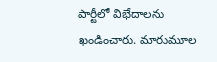పార్టీలో విభేదాలను ఖండించారు. మారుమూల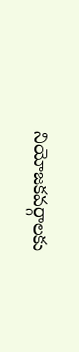నియోజకవర్గాలకు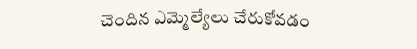చెందిన ఎమ్మెల్యేలు చేరుకోవడం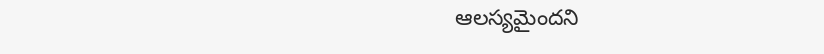ఆలస్యమైందని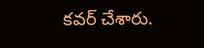కవర్ చేశారు.